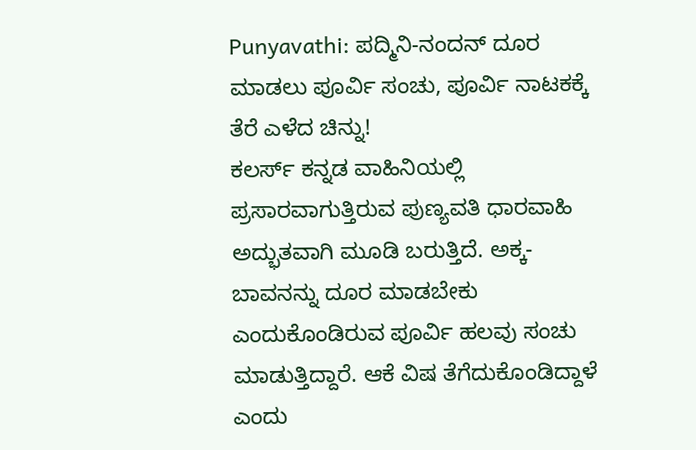Punyavathi: ಪದ್ಮಿನಿ-ನಂದನ್ ದೂರ ಮಾಡಲು ಪೂರ್ವಿ ಸಂಚು, ಪೂರ್ವಿ ನಾಟಕಕ್ಕೆ ತೆರೆ ಎಳೆದ ಚಿನ್ನು!
ಕಲರ್ಸ್ ಕನ್ನಡ ವಾಹಿನಿಯಲ್ಲಿ ಪ್ರಸಾರವಾಗುತ್ತಿರುವ ಪುಣ್ಯವತಿ ಧಾರವಾಹಿ ಅದ್ಭುತವಾಗಿ ಮೂಡಿ ಬರುತ್ತಿದೆ. ಅಕ್ಕ- ಬಾವನನ್ನು ದೂರ ಮಾಡಬೇಕು ಎಂದುಕೊಂಡಿರುವ ಪೂರ್ವಿ ಹಲವು ಸಂಚು ಮಾಡುತ್ತಿದ್ದಾರೆ. ಆಕೆ ವಿಷ ತೆಗೆದುಕೊಂಡಿದ್ದಾಳೆ ಎಂದು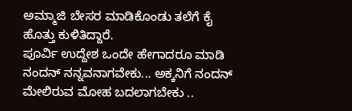ಅಮ್ಮಾಜಿ ಬೇಸರ ಮಾಡಿಕೊಂಡು ತಲೆಗೆ ಕೈ ಹೊತ್ತು ಕುಳಿತಿದ್ದಾರೆ.
ಪೂರ್ವಿ ಉದ್ದೇಶ ಒಂದೇ ಹೇಗಾದರೂ ಮಾಡಿ ನಂದನ್ ನನ್ನವನಾಗವೇಕು... ಅಕ್ಕನಿಗೆ ನಂದನ್ ಮೇಲಿರುವ ಮೋಹ ಬದಲಾಗಬೇಕು ..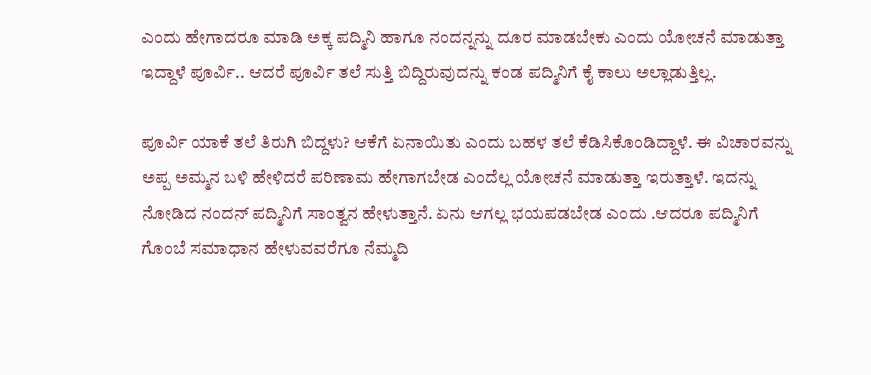ಎಂದು ಹೇಗಾದರೂ ಮಾಡಿ ಅಕ್ಕ ಪದ್ಮಿನಿ ಹಾಗೂ ನಂದನ್ನನ್ನು ದೂರ ಮಾಡಬೇಕು ಎಂದು ಯೋಚನೆ ಮಾಡುತ್ತಾ ಇದ್ದಾಳೆ ಪೂರ್ವಿ.. ಆದರೆ ಪೂರ್ವಿ ತಲೆ ಸುತ್ತಿ ಬಿದ್ದಿರುವುದನ್ನು ಕಂಡ ಪದ್ಮಿನಿಗೆ ಕೈ ಕಾಲು ಅಲ್ಲಾಡುತ್ತಿಲ್ಲ.

ಪೂರ್ವಿ ಯಾಕೆ ತಲೆ ತಿರುಗಿ ಬಿದ್ದಳು? ಆಕೆಗೆ ಏನಾಯಿತು ಎಂದು ಬಹಳ ತಲೆ ಕೆಡಿಸಿಕೊಂಡಿದ್ದಾಳೆ. ಈ ವಿಚಾರವನ್ನು ಅಪ್ಪ ಅಮ್ಮನ ಬಳಿ ಹೇಳಿದರೆ ಪರಿಣಾಮ ಹೇಗಾಗಬೇಡ ಎಂದೆಲ್ಲ ಯೋಚನೆ ಮಾಡುತ್ತಾ ಇರುತ್ತಾಳೆ. ಇದನ್ನು ನೋಡಿದ ನಂದನ್ ಪದ್ಮಿನಿಗೆ ಸಾಂತ್ವನ ಹೇಳುತ್ತಾನೆ. ಏನು ಆಗಲ್ಲ ಭಯಪಡಬೇಡ ಎಂದು .ಆದರೂ ಪದ್ಮಿನಿಗೆ ಗೊಂಬೆ ಸಮಾಧಾನ ಹೇಳುವವರೆಗೂ ನೆಮ್ಮದಿ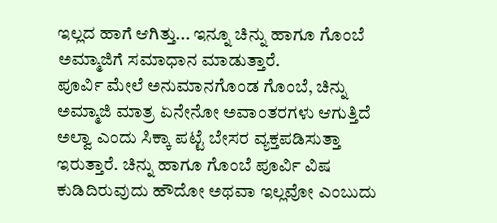ಇಲ್ಲದ ಹಾಗೆ ಆಗಿತ್ತು... ಇನ್ನೂ ಚಿನ್ನು ಹಾಗೂ ಗೊಂಬೆ ಅಮ್ಮಾಜಿಗೆ ಸಮಾಧಾನ ಮಾಡುತ್ತಾರೆ.
ಪೂರ್ವಿ ಮೇಲೆ ಅನುಮಾನಗೊಂಡ ಗೊಂಬೆ, ಚಿನ್ನು
ಅಮ್ಮಾಜಿ ಮಾತ್ರ ಏನೇನೋ ಅವಾಂತರಗಳು ಆಗುತ್ತಿದೆ ಅಲ್ವಾ ಎಂದು ಸಿಕ್ಕಾ ಪಟ್ಟೆ ಬೇಸರ ವ್ಯಕ್ತಪಡಿಸುತ್ತಾ ಇರುತ್ತಾರೆ. ಚಿನ್ನು ಹಾಗೂ ಗೊಂಬೆ ಪೂರ್ವಿ ವಿಷ ಕುಡಿದಿರುವುದು ಹೌದೋ ಅಥವಾ ಇಲ್ಲವೋ ಎಂಬುದು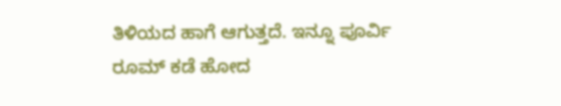ತಿಳಿಯದ ಹಾಗೆ ಆಗುತ್ತದೆ. ಇನ್ನೂ ಪೂರ್ವಿ ರೂಮ್ ಕಡೆ ಹೋದ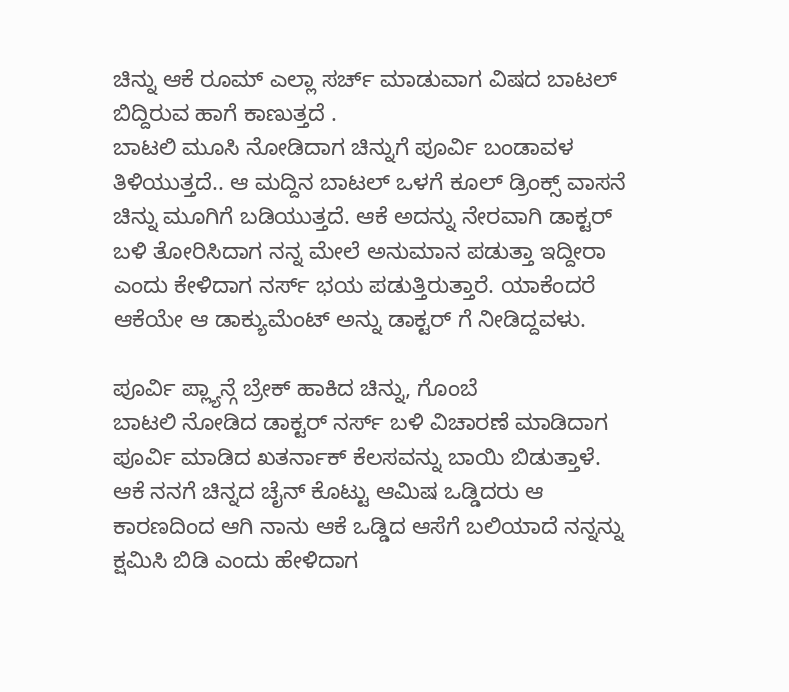ಚಿನ್ನು ಆಕೆ ರೂಮ್ ಎಲ್ಲಾ ಸರ್ಚ್ ಮಾಡುವಾಗ ವಿಷದ ಬಾಟಲ್ ಬಿದ್ದಿರುವ ಹಾಗೆ ಕಾಣುತ್ತದೆ .
ಬಾಟಲಿ ಮೂಸಿ ನೋಡಿದಾಗ ಚಿನ್ನುಗೆ ಪೂರ್ವಿ ಬಂಡಾವಳ ತಿಳಿಯುತ್ತದೆ.. ಆ ಮದ್ದಿನ ಬಾಟಲ್ ಒಳಗೆ ಕೂಲ್ ಡ್ರಿಂಕ್ಸ್ ವಾಸನೆ ಚಿನ್ನು ಮೂಗಿಗೆ ಬಡಿಯುತ್ತದೆ. ಆಕೆ ಅದನ್ನು ನೇರವಾಗಿ ಡಾಕ್ಟರ್ ಬಳಿ ತೋರಿಸಿದಾಗ ನನ್ನ ಮೇಲೆ ಅನುಮಾನ ಪಡುತ್ತಾ ಇದ್ದೀರಾ ಎಂದು ಕೇಳಿದಾಗ ನರ್ಸ್ ಭಯ ಪಡುತ್ತಿರುತ್ತಾರೆ. ಯಾಕೆಂದರೆ ಆಕೆಯೇ ಆ ಡಾಕ್ಯುಮೆಂಟ್ ಅನ್ನು ಡಾಕ್ಟರ್ ಗೆ ನೀಡಿದ್ದವಳು.

ಪೂರ್ವಿ ಪ್ಲ್ಯಾನ್ಗೆ ಬ್ರೇಕ್ ಹಾಕಿದ ಚಿನ್ನು, ಗೊಂಬೆ
ಬಾಟಲಿ ನೋಡಿದ ಡಾಕ್ಟರ್ ನರ್ಸ್ ಬಳಿ ವಿಚಾರಣೆ ಮಾಡಿದಾಗ ಪೂರ್ವಿ ಮಾಡಿದ ಖತರ್ನಾಕ್ ಕೆಲಸವನ್ನು ಬಾಯಿ ಬಿಡುತ್ತಾಳೆ. ಆಕೆ ನನಗೆ ಚಿನ್ನದ ಚೈನ್ ಕೊಟ್ಟು ಆಮಿಷ ಒಡ್ಡಿದರು ಆ ಕಾರಣದಿಂದ ಆಗಿ ನಾನು ಆಕೆ ಒಡ್ಡಿದ ಆಸೆಗೆ ಬಲಿಯಾದೆ ನನ್ನನ್ನು ಕ್ಷಮಿಸಿ ಬಿಡಿ ಎಂದು ಹೇಳಿದಾಗ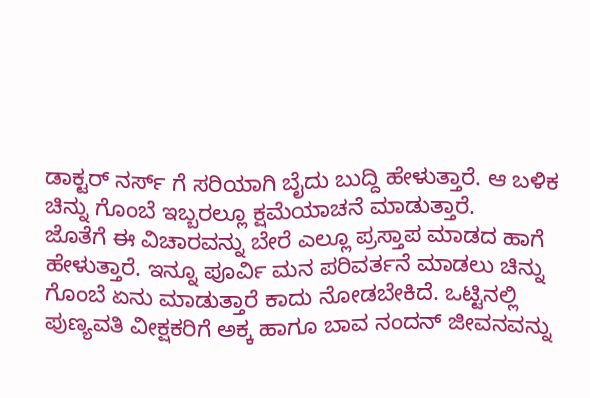ಡಾಕ್ಟರ್ ನರ್ಸ್ ಗೆ ಸರಿಯಾಗಿ ಬೈದು ಬುದ್ದಿ ಹೇಳುತ್ತಾರೆ. ಆ ಬಳಿಕ ಚಿನ್ನು ಗೊಂಬೆ ಇಬ್ಬರಲ್ಲೂ ಕ್ಷಮೆಯಾಚನೆ ಮಾಡುತ್ತಾರೆ.
ಜೊತೆಗೆ ಈ ವಿಚಾರವನ್ನು ಬೇರೆ ಎಲ್ಲೂ ಪ್ರಸ್ತಾಪ ಮಾಡದ ಹಾಗೆ ಹೇಳುತ್ತಾರೆ. ಇನ್ನೂ ಪೂರ್ವಿ ಮನ ಪರಿವರ್ತನೆ ಮಾಡಲು ಚಿನ್ನು ಗೊಂಬೆ ಏನು ಮಾಡುತ್ತಾರೆ ಕಾದು ನೋಡಬೇಕಿದೆ. ಒಟ್ಟಿನಲ್ಲಿ ಪುಣ್ಯವತಿ ವೀಕ್ಷಕರಿಗೆ ಅಕ್ಕ ಹಾಗೂ ಬಾವ ನಂದನ್ ಜೀವನವನ್ನು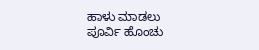ಹಾಳು ಮಾಡಲು ಪೂರ್ವಿ ಹೊಂಚು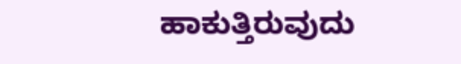ಹಾಕುತ್ತಿರುವುದು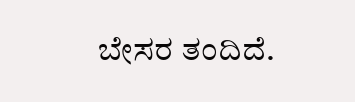ಬೇಸರ ತಂದಿದೆ.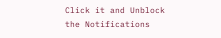Click it and Unblock the Notifications